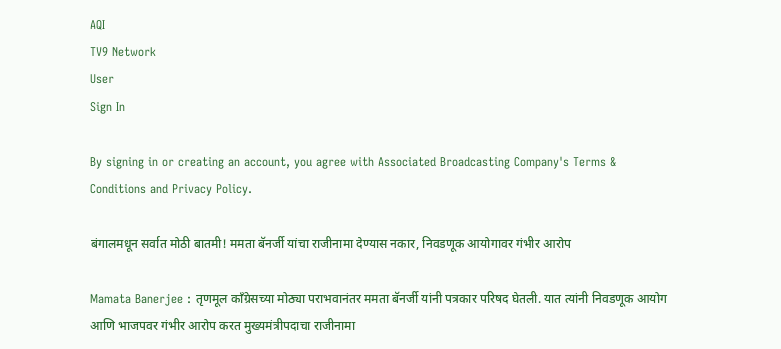AQI
TV9 Network
User
Sign In

By signing in or creating an account, you agree with Associated Broadcasting Company's Terms & Conditions and Privacy Policy.

बंगालमधून सर्वात मोठी बातमी! ममता बॅनर्जी यांचा राजीनामा देण्यास नकार, निवडणूक आयोगावर गंभीर आरोप

Mamata Banerjee : तृणमूल काँग्रेसच्या मोठ्या पराभवानंतर ममता बॅनर्जी यांनी पत्रकार परिषद घेतली. यात त्यांनी निवडणूक आयोग आणि भाजपवर गंभीर आरोप करत मुख्यमंत्रीपदाचा राजीनामा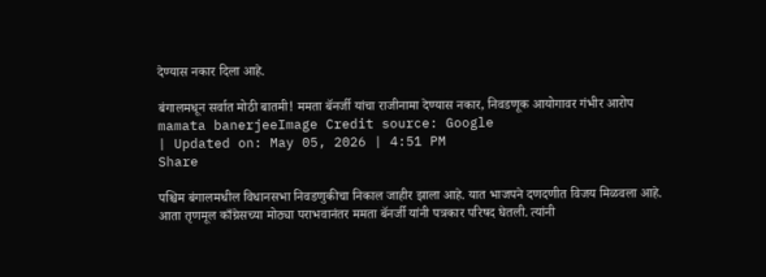देण्यास नकार दिला आहे.

बंगालमधून सर्वात मोठी बातमी! ममता बॅनर्जी यांचा राजीनामा देण्यास नकार, निवडणूक आयोगावर गंभीर आरोप
mamata banerjeeImage Credit source: Google
| Updated on: May 05, 2026 | 4:51 PM
Share

पश्चिम बंगालमधील विधानसभा निवडणुकीचा निकाल जाहीर झाला आहे. यात भाजपने दणदणीत विजय मिळवला आहे. आता तृणमूल काँग्रेसच्या मोठ्या पराभवानंतर ममता बॅनर्जी यांनी पत्रकार परिषद घेतली. त्यांनी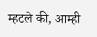म्हटले की, आम्ही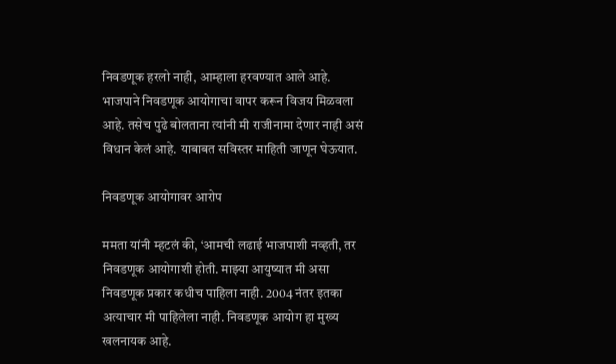निवडणूक हरलो नाही, आम्हाला हरवण्यात आले आहे. भाजपाने निवडणूक आयोगाचा वापर करून विजय मिळवला आहे. तसेच पुढे बोलताना त्यांनी मी राजीनामा देणार नाही असं विधान केलं आहे. याबाबत सविस्तर माहिती जाणून घेऊयात.

निवडणूक आयोगावर आरोप

ममता यांनी म्हटलं की, ‘आमची लढाई भाजपाशी नव्हती, तर निवडणूक आयोगाशी होती. माझ्या आयुष्यात मी असा निवडणूक प्रकार कधीच पाहिला नाही. 2004 नंतर इतका अत्याचार मी पाहिलेला नाही. निवडणूक आयोग हा मुख्य खलनायक आहे.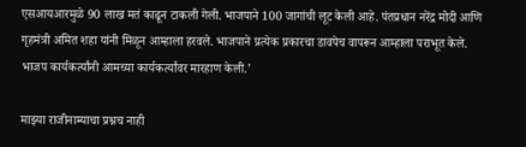एसआयआरमुळे 90 लाख मतं काढून टाकली गेली. भाजपाने 100 जागांची लूट केली आहे. पंतप्रधान नरेंद्र मोदी आणि गृहमंत्री अमित शहा यांनी मिळून आम्हाला हरवले. भाजपाने प्रत्येक प्रकारचा डावपेच वापरून आम्हाला पराभूत केले. भाजप कार्यकर्त्यांनी आमच्या कार्यकर्त्यांवर मारहाण केली.’

माझ्या राजीनाम्याचा प्रश्नच नाही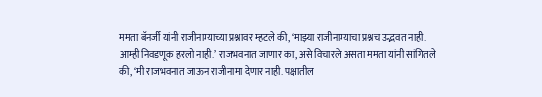ममता बॅनर्जी यांनी राजीनाम्याच्या प्रश्नावर म्हटले की, ‘माझ्या राजीनाम्याचा प्रश्नच उद्भवत नाही. आम्ही निवडणूक हरलो नाही.’ राजभवनात जाणार का, असे विचारले असता ममता यांनी सांगितले की, ‘मी राजभवनात जाऊन राजीनामा देणार नाही. पक्षातील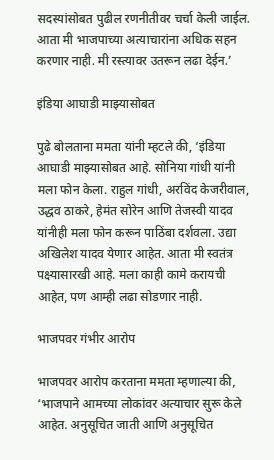सदस्यांसोबत पुढील रणनीतीवर चर्चा केली जाईल. आता मी भाजपाच्या अत्याचारांना अधिक सहन करणार नाही. मी रस्त्यावर उतरून लढा देईन.’

इंडिया आघाडी माझ्यासोबत

पुढे बोलताना ममता यांनी म्हटले की, ‘इंडिया आघाडी माझ्यासोबत आहे. सोनिया गांधी यांनी मला फोन केला. राहुल गांधी, अरविंद केजरीवाल, उद्धव ठाकरे, हेमंत सोरेन आणि तेजस्वी यादव यांनीही मला फोन करून पाठिंबा दर्शवला. उद्या अखिलेश यादव येणार आहेत. आता मी स्वतंत्र पक्ष्यासारखी आहे. मला काही कामे करायची आहेत, पण आम्ही लढा सोडणार नाही.

भाजपवर गंभीर आरोप

भाजपवर आरोप करताना ममता म्हणाल्या की, ‘भाजपाने आमच्या लोकांवर अत्याचार सुरू केले आहेत. अनुसूचित जाती आणि अनुसूचित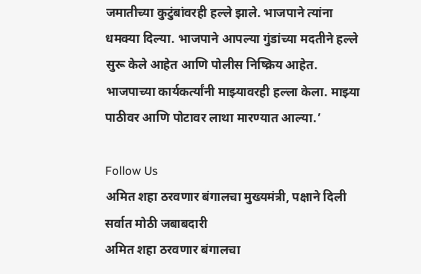जमातीच्या कुटुंबांवरही हल्ले झाले. भाजपाने त्यांना धमक्या दिल्या. भाजपाने आपल्या गुंडांच्या मदतीने हल्ले सुरू केले आहेत आणि पोलीस निष्क्रिय आहेत. भाजपाच्या कार्यकर्त्यांनी माझ्यावरही हल्ला केला. माझ्या पाठीवर आणि पोटावर लाथा मारण्यात आल्या.’

Follow Us
अमित शहा ठरवणार बंगालचा मुख्यमंत्री, पक्षाने दिली सर्वात मोठी जबाबदारी
अमित शहा ठरवणार बंगालचा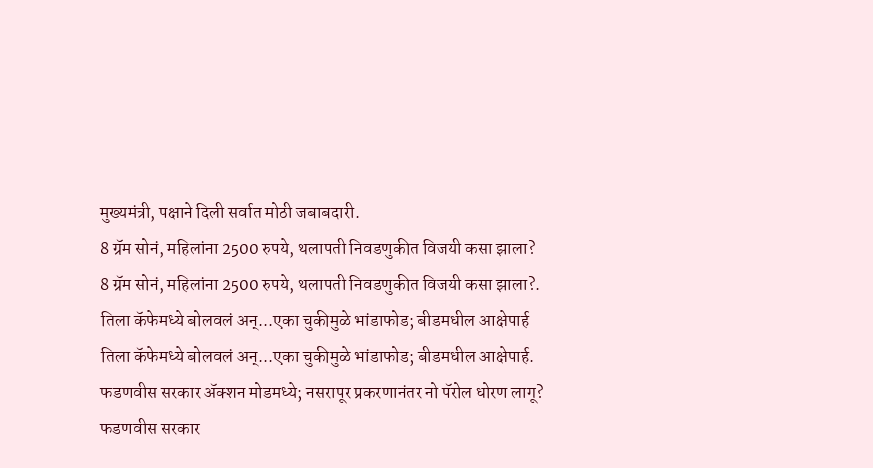मुख्यमंत्री, पक्षाने दिली सर्वात मोठी जबाबदारी.
8 ग्रॅम सोनं, महिलांना 2500 रुपये, थलापती निवडणुकीत विजयी कसा झाला?
8 ग्रॅम सोनं, महिलांना 2500 रुपये, थलापती निवडणुकीत विजयी कसा झाला?.
तिला कॅफेमध्ये बोलवलं अन्...एका चुकीमुळे भांडाफोड; बीडमधील आक्षेपार्ह
तिला कॅफेमध्ये बोलवलं अन्...एका चुकीमुळे भांडाफोड; बीडमधील आक्षेपार्ह.
फडणवीस सरकार अ‍ॅक्शन मोडमध्ये; नसरापूर प्रकरणानंतर नो पॅरोल धोरण लागू?
फडणवीस सरकार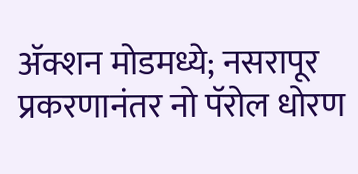अ‍ॅक्शन मोडमध्ये; नसरापूर प्रकरणानंतर नो पॅरोल धोरण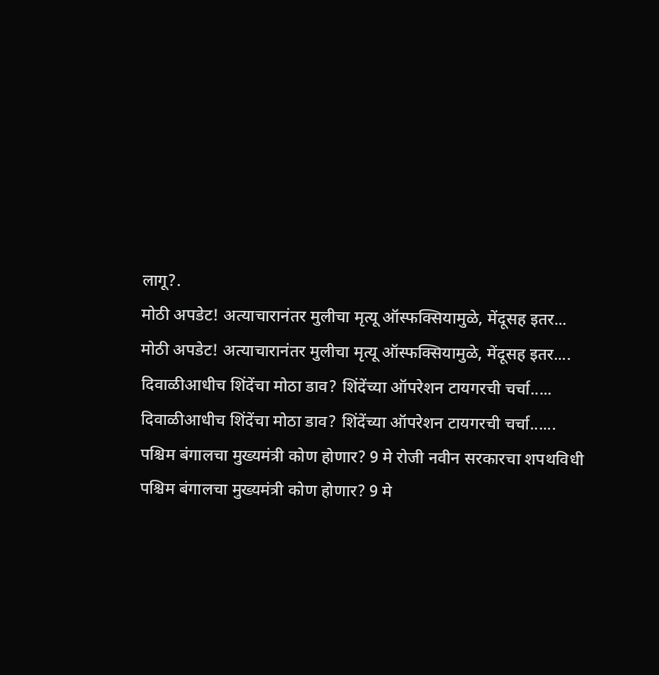लागू?.
मोठी अपडेट! अत्याचारानंतर मुलीचा मृत्यू ऑस्फक्सियामुळे, मेंदूसह इतर...
मोठी अपडेट! अत्याचारानंतर मुलीचा मृत्यू ऑस्फक्सियामुळे, मेंदूसह इतर....
दिवाळीआधीच शिंदेंचा मोठा डाव? शिंदेंच्या ऑपरेशन टायगरची चर्चा.....
दिवाळीआधीच शिंदेंचा मोठा डाव? शिंदेंच्या ऑपरेशन टायगरची चर्चा......
पश्चिम बंगालचा मुख्यमंत्री कोण होणार? 9 मे रोजी नवीन सरकारचा शपथविधी
पश्चिम बंगालचा मुख्यमंत्री कोण होणार? 9 मे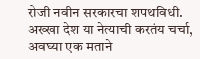रोजी नवीन सरकारचा शपथविधी.
अख्खा देश या नेत्याची करतंय चर्चा, अवघ्या एक मताने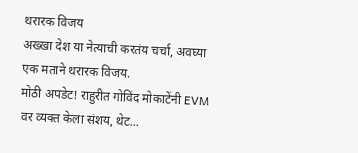थरारक विजय
अख्खा देश या नेत्याची करतंय चर्चा, अवघ्या एक मताने थरारक विजय.
मोठी अपडेट! राहुरीत गोविंद मोकाटेंनी EVM वर व्यक्त केला संशय, थेट...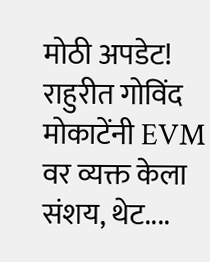मोठी अपडेट! राहुरीत गोविंद मोकाटेंनी EVM वर व्यक्त केला संशय, थेट....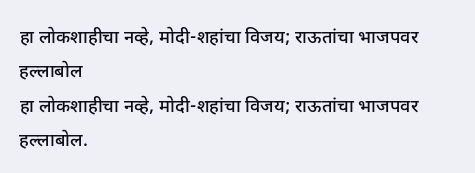हा लोकशाहीचा नव्हे, मोदी-शहांचा विजय; राऊतांचा भाजपवर हल्लाबोल
हा लोकशाहीचा नव्हे, मोदी-शहांचा विजय; राऊतांचा भाजपवर हल्लाबोल.